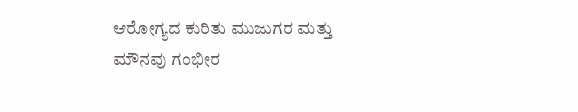ಆರೋಗ್ಯದ ಕುರಿತು ಮುಜುಗರ ಮತ್ತು ಮೌನವು ಗಂಭೀರ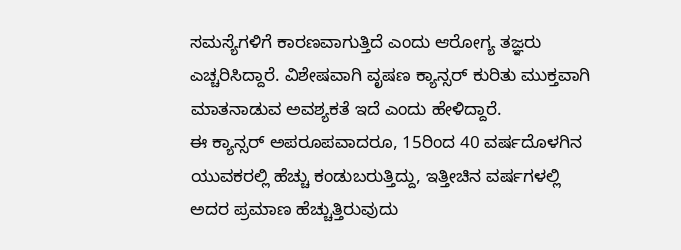ಸಮಸ್ಯೆಗಳಿಗೆ ಕಾರಣವಾಗುತ್ತಿದೆ ಎಂದು ಆರೋಗ್ಯ ತಜ್ಞರು ಎಚ್ಚರಿಸಿದ್ದಾರೆ. ವಿಶೇಷವಾಗಿ ವೃಷಣ ಕ್ಯಾನ್ಸರ್ ಕುರಿತು ಮುಕ್ತವಾಗಿ ಮಾತನಾಡುವ ಅವಶ್ಯಕತೆ ಇದೆ ಎಂದು ಹೇಳಿದ್ದಾರೆ.
ಈ ಕ್ಯಾನ್ಸರ್ ಅಪರೂಪವಾದರೂ, 15ರಿಂದ 40 ವರ್ಷದೊಳಗಿನ ಯುವಕರಲ್ಲಿ ಹೆಚ್ಚು ಕಂಡುಬರುತ್ತಿದ್ದು, ಇತ್ತೀಚಿನ ವರ್ಷಗಳಲ್ಲಿ ಅದರ ಪ್ರಮಾಣ ಹೆಚ್ಚುತ್ತಿರುವುದು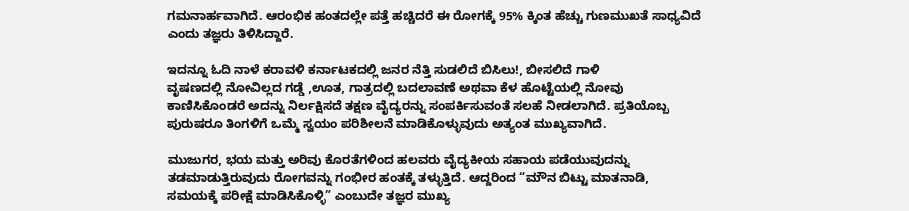ಗಮನಾರ್ಹವಾಗಿದೆ. ಆರಂಭಿಕ ಹಂತದಲ್ಲೇ ಪತ್ತೆ ಹಚ್ಚಿದರೆ ಈ ರೋಗಕ್ಕೆ 95% ಕ್ಕಿಂತ ಹೆಚ್ಚು ಗುಣಮುಖತೆ ಸಾಧ್ಯವಿದೆ ಎಂದು ತಜ್ಞರು ತಿಳಿಸಿದ್ದಾರೆ.

ಇದನ್ನೂ ಓದಿ ನಾಳೆ ಕರಾವಳಿ ಕರ್ನಾಟಕದಲ್ಲಿ ಜನರ ನೆತ್ತಿ ಸುಡಲಿದೆ ಬಿಸಿಲು!, ಬೀಸಲಿದೆ ಗಾಳಿ
ವೃಷಣದಲ್ಲಿ ನೋವಿಲ್ಲದ ಗಡ್ಡೆ ,ಊತ, ಗಾತ್ರದಲ್ಲಿ ಬದಲಾವಣೆ ಅಥವಾ ಕೆಳ ಹೊಟ್ಟೆಯಲ್ಲಿ ನೋವು ಕಾಣಿಸಿಕೊಂಡರೆ ಅದನ್ನು ನಿರ್ಲಕ್ಷಿಸದೆ ತಕ್ಷಣ ವೈದ್ಯರನ್ನು ಸಂಪರ್ಕಿಸುವಂತೆ ಸಲಹೆ ನೀಡಲಾಗಿದೆ. ಪ್ರತಿಯೊಬ್ಬ ಪುರುಷರೂ ತಿಂಗಳಿಗೆ ಒಮ್ಮೆ ಸ್ವಯಂ ಪರಿಶೀಲನೆ ಮಾಡಿಕೊಳ್ಳುವುದು ಅತ್ಯಂತ ಮುಖ್ಯವಾಗಿದೆ.

ಮುಜುಗರ, ಭಯ ಮತ್ತು ಅರಿವು ಕೊರತೆಗಳಿಂದ ಹಲವರು ವೈದ್ಯಕೀಯ ಸಹಾಯ ಪಡೆಯುವುದನ್ನು ತಡಮಾಡುತ್ತಿರುವುದು ರೋಗವನ್ನು ಗಂಭೀರ ಹಂತಕ್ಕೆ ತಳ್ಳುತ್ತಿದೆ. ಆದ್ದರಿಂದ “ಮೌನ ಬಿಟ್ಟು ಮಾತನಾಡಿ, ಸಮಯಕ್ಕೆ ಪರೀಕ್ಷೆ ಮಾಡಿಸಿಕೊಳ್ಳಿ” ಎಂಬುದೇ ತಜ್ಞರ ಮುಖ್ಯ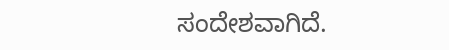ಸಂದೇಶವಾಗಿದೆ.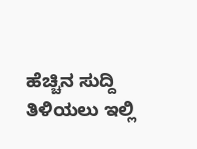ಹೆಚ್ಚಿನ ಸುದ್ದಿ ತಿಳಿಯಲು ಇಲ್ಲಿ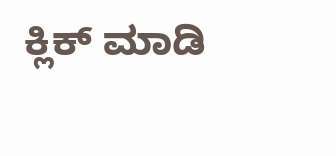ಕ್ಲಿಕ್ ಮಾಡಿ